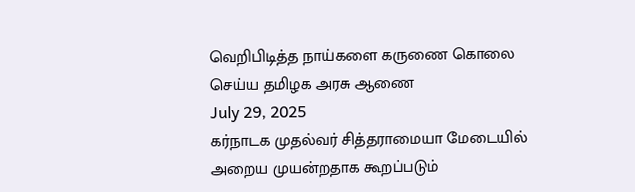வெறிபிடித்த நாய்களை கருணை கொலை செய்ய தமிழக அரசு ஆணை
July 29, 2025
கர்நாடக முதல்வர் சித்தராமையா மேடையில் அறைய முயன்றதாக கூறப்படும்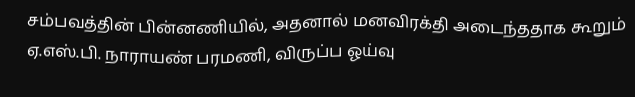சம்பவத்தின் பின்னணியில், அதனால் மனவிரக்தி அடைந்ததாக கூறும் ஏ.எஸ்.பி. நாராயண் பரமணி, விருப்ப ஓய்வு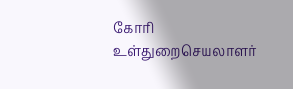கோரி உள்துறைசெயலாளர்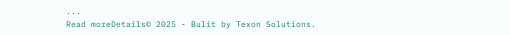...
Read moreDetails© 2025 - Bulit by Texon Solutions.